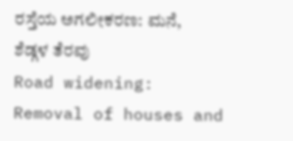ರಸ್ತೆಯ ಅಗಲೀಕರಣ: ಮನೆ, ಶೆಡ್ಗಳ ತೆರವು
Road widening: Removal of houses and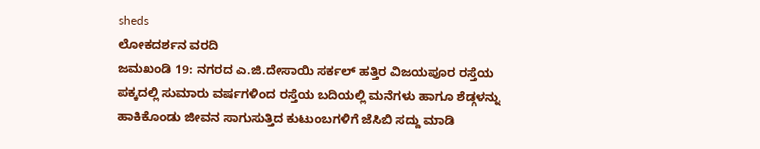sheds
ಲೋಕದರ್ಶನ ವರದಿ
ಜಮಖಂಡಿ 19: ನಗರದ ಎ.ಜಿ.ದೇಸಾಯಿ ಸರ್ಕಲ್ ಹತ್ತಿರ ವಿಜಯಪೂರ ರಸ್ತೆಯ ಪಕ್ಕದಲ್ಲಿ ಸುಮಾರು ವರ್ಷಗಳಿಂದ ರಸ್ತೆಯ ಬದಿಯಲ್ಲಿ ಮನೆಗಳು ಹಾಗೂ ಶೆಡ್ಗಳನ್ನು ಹಾಕಿಕೊಂಡು ಜೀವನ ಸಾಗುಸುತ್ತಿದ ಕುಟುಂಬಗಳಿಗೆ ಜೆಸಿಬಿ ಸದ್ದು ಮಾಡಿ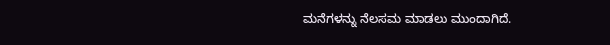ಮನೆಗಳನ್ನು ನೆಲಸಮ ಮಾಡಲು ಮುಂದಾಗಿದೆ.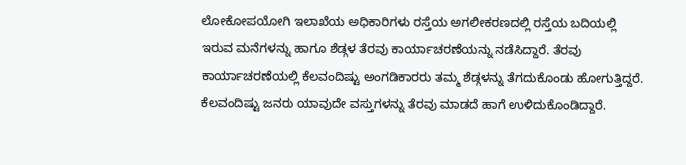ಲೋಕೋಪಯೋಗಿ ಇಲಾಖೆಯ ಅಧಿಕಾರಿಗಳು ರಸ್ತೆಯ ಅಗಲೀಕರಣದಲ್ಲಿ ರಸ್ತೆಯ ಬದಿಯಲ್ಲಿ ಇರುವ ಮನೆಗಳನ್ನು ಹಾಗೂ ಶೆಡ್ಗಳ ತೆರವು ಕಾರ್ಯಾಚರಣೆಯನ್ನು ನಡೆಸಿದ್ದಾರೆ. ತೆರವು ಕಾರ್ಯಾಚರಣೆಯಲ್ಲಿ ಕೆಲವಂದಿಷ್ಟು ಅಂಗಡಿಕಾರರು ತಮ್ಮ ಶೆಡ್ಗಳನ್ನು ತೆಗದುಕೊಂಡು ಹೋಗುತ್ತಿದ್ದರೆ. ಕೆಲವಂದಿಷ್ಟು ಜನರು ಯಾವುದೇ ವಸ್ತುಗಳನ್ನು ತೆರವು ಮಾಡದೆ ಹಾಗೆ ಉಳಿದುಕೊಂಡಿದ್ದಾರೆ.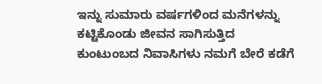ಇನ್ನು ಸುಮಾರು ವರ್ಷಗಳಿಂದ ಮನೆಗಳನ್ನು ಕಟ್ಟಿಕೊಂಡು ಜೀವನ ಸಾಗಿಸುತ್ತಿದ ಕುಂಟುಂಬದ ನಿವಾಸಿಗಳು ನಮಗೆ ಬೇರೆ ಕಡೆಗೆ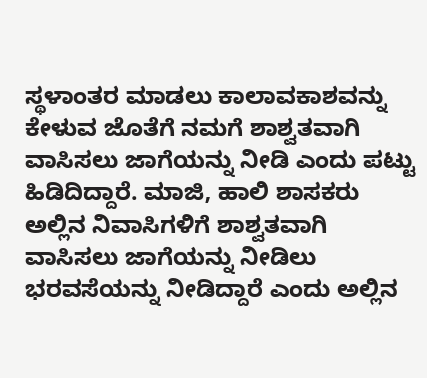ಸ್ಥಳಾಂತರ ಮಾಡಲು ಕಾಲಾವಕಾಶವನ್ನು ಕೇಳುವ ಜೊತೆಗೆ ನಮಗೆ ಶಾಶ್ವತವಾಗಿ ವಾಸಿಸಲು ಜಾಗೆಯನ್ನು ನೀಡಿ ಎಂದು ಪಟ್ಟು ಹಿಡಿದಿದ್ದಾರೆ. ಮಾಜಿ, ಹಾಲಿ ಶಾಸಕರು ಅಲ್ಲಿನ ನಿವಾಸಿಗಳಿಗೆ ಶಾಶ್ವತವಾಗಿ ವಾಸಿಸಲು ಜಾಗೆಯನ್ನು ನೀಡಿಲು ಭರವಸೆಯನ್ನು ನೀಡಿದ್ದಾರೆ ಎಂದು ಅಲ್ಲಿನ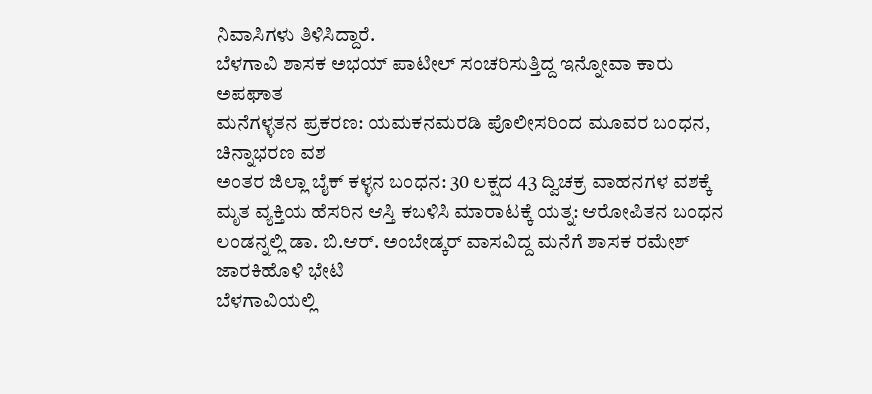ನಿವಾಸಿಗಳು ತಿಳಿಸಿದ್ದಾರೆ.
ಬೆಳಗಾವಿ ಶಾಸಕ ಅಭಯ್ ಪಾಟೀಲ್ ಸಂಚರಿಸುತ್ತಿದ್ದ ಇನ್ನೋವಾ ಕಾರು ಅಪಘಾತ
ಮನೆಗಳ್ಳತನ ಪ್ರಕರಣ: ಯಮಕನಮರಡಿ ಪೊಲೀಸರಿಂದ ಮೂವರ ಬಂಧನ, ಚಿನ್ನಾಭರಣ ವಶ
ಅಂತರ ಜಿಲ್ಲಾ ಬೈಕ್ ಕಳ್ಳನ ಬಂಧನ: 30 ಲಕ್ಷದ 43 ದ್ವಿಚಕ್ರ ವಾಹನಗಳ ವಶಕ್ಕೆ
ಮೃತ ವ್ಯಕ್ತಿಯ ಹೆಸರಿನ ಆಸ್ತಿ ಕಬಳಿಸಿ ಮಾರಾಟಕ್ಕೆ ಯತ್ನ: ಆರೋಪಿತನ ಬಂಧನ
ಲಂಡನ್ನಲ್ಲಿ ಡಾ. ಬಿ.ಆರ್. ಅಂಬೇಡ್ಕರ್ ವಾಸವಿದ್ದ ಮನೆಗೆ ಶಾಸಕ ರಮೇಶ್ ಜಾರಕಿಹೊಳಿ ಭೇಟಿ
ಬೆಳಗಾವಿಯಲ್ಲಿ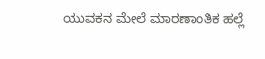ಯುವಕನ ಮೇಲೆ ಮಾರಣಾಂತಿಕ ಹಲ್ಲೆ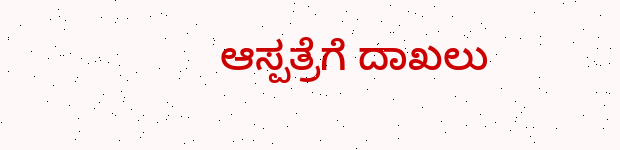ಆಸ್ಪತ್ರೆಗೆ ದಾಖಲು